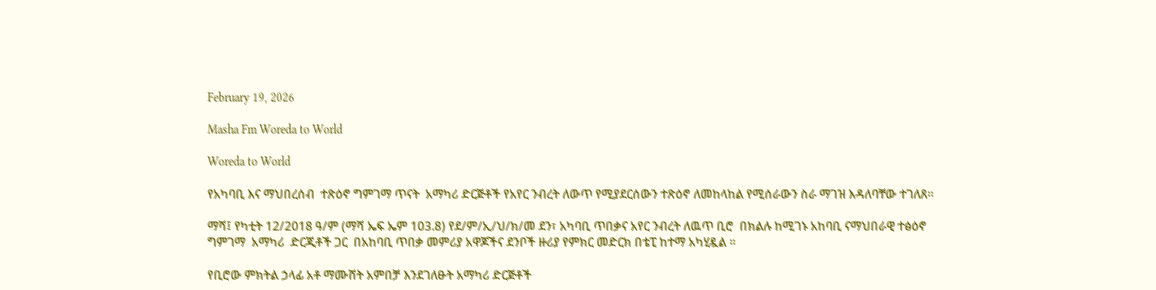February 19, 2026

Masha Fm Woreda to World

Woreda to World

የአካባቢ እና ማህበረሰብ  ተጽዕኖ ግምገማ ጥናት  አማካሪ ድርጅቶች የአየር ንብረት ለውጥ የሚያደርሰውን ተጽዕኖ ለመከላከል የሚሰራውን ስራ ማገዝ እዳለባቸው ተገለጸ።

ማሻ፤ የካቲት 12/2018 ዓ/ም (ማሻ ኤፍ ኤም 103.8) የደ/ም/ኢ/ህ/ክ/መ ደን፣ አካባቢ ጥበቃና አየር ንብረት ለዉጥ ቢሮ  በክልሉ ከሚገኑ አከባቢ ናማህበራዊ ተፅዕኖ ግምገማ  አማካሪ  ድርጂቶች ጋር  በአከባቢ ጥበቃ መምሪያ አዋጆችና ደንቦች ዙሪያ የምክር መድርክ በቴፒ ከተማ አካሂዷል ።

የቢሮው ምክትል ኃላፊ አቶ ማሙሸት አምበቻ እንደገለፁት አማካሪ ድርጅቶች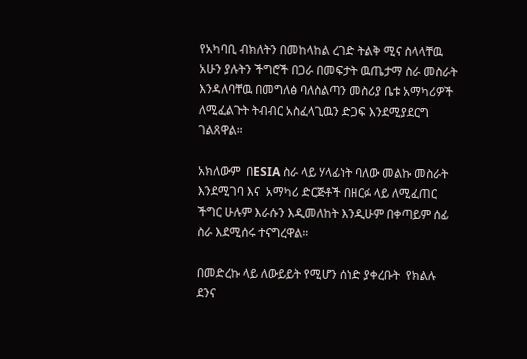የአካባቢ ብክለትን በመከላከል ረገድ ትልቅ ሚና ስላላቸዉ አሁን ያሉትን ችግሮች በጋራ በመፍታት ዉጤታማ ስራ መስራት እንዳለባቸዉ በመግለፅ ባለስልጣን መስሪያ ቤቱ አማካሪዎች ለሚፈልጉት ትብብር አስፈላጊዉን ድጋፍ እንደሚያደርግ ገልጸዋል።

አክለውም  በESIA ስራ ላይ ሃላፊነት ባለው መልኩ መስራት እንደሚገባ እና  አማካሪ ድርጅቶች በዘርፉ ላይ ለሚፈጠር ችግር ሁሉም እራሱን እዲመለከት እንዲሁም በቀጣይም ሰፊ ስራ እደሚሰሩ ተናግረዋል።

በመድረኩ ላይ ለውይይት የሚሆን ሰነድ ያቀረቡት  የክልሉ ደንና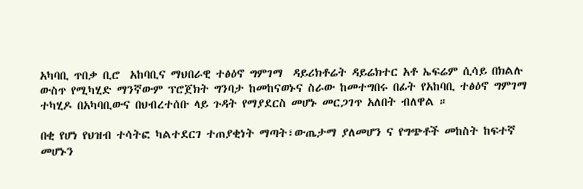አካባቢ ጥበቃ ቢሮ  አከባቢና ማህበራዊ ተፅዕኖ ግምገማ  ዳይሪክቶሬት ዳይሬክተር አቶ ኤፍሬም ሲሳይ በክልሉ ውስጥ የሚካሂድ ማንኛውም ፕሮጀክት ግንባታ ከመከናወኑና ስራው ከመተግበሩ በፊት የአከባቢ ተፅዕኖ ግምገማ ተካሂዶ በአካባቢውና በህብረተሰቡ ላይ ጉዳት የማያደርስ መሆኑ መርጋገጥ አለበት ብለዋል ።

በቂ የሆነ የህዝብ ተሳትፎ ካልተደርገ ተጠያቂነት ማጣት፣ውጤታማ ያለመሆን ና የግጭቶች መከስት ከፍተኛ መሆኑን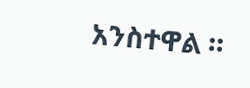አንስተዋል ።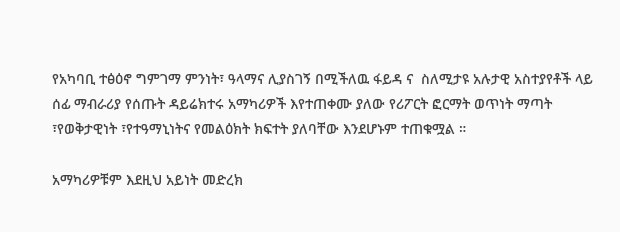የአካባቢ ተፅዕኖ ግምገማ ምንነት፣ ዓላማና ሊያስገኝ በሚችለዉ ፋይዳ ና  ስለሚታዩ አሉታዊ አስተያየቶች ላይ ሰፊ ማብራሪያ የሰጡት ዳይሬክተሩ አማካሪዎች እየተጠቀሙ ያለው የሪፖርት ፎርማት ወጥነት ማጣት ፣የወቅታዊነት ፣የተዓማኒነትና የመልዕክት ክፍተት ያለባቸው እንደሆኑም ተጠቁሟል ።

አማካሪዎቹም እደዚህ አይነት መድረክ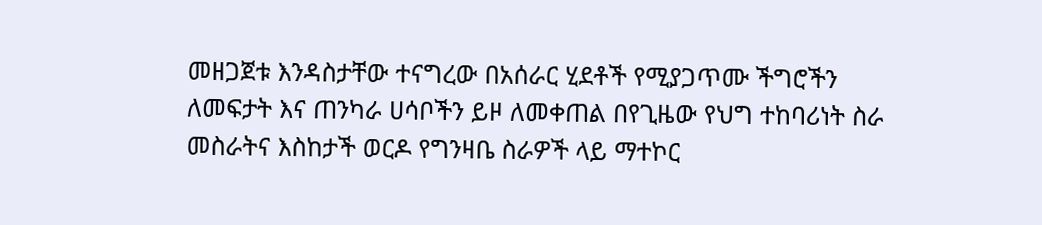መዘጋጀቱ እንዳስታቸው ተናግረው በአሰራር ሂደቶች የሚያጋጥሙ ችግሮችን ለመፍታት እና ጠንካራ ሀሳቦችን ይዞ ለመቀጠል በየጊዜው የህግ ተከባሪነት ስራ መስራትና እስከታች ወርዶ የግንዛቤ ስራዎች ላይ ማተኮር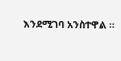እንደሚገባ አንስተዋል ።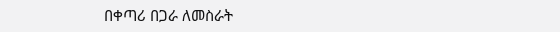በቀጣሪ በጋራ ለመስራት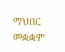ማህበር መቋቋም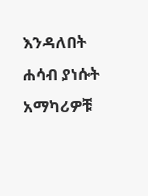እንዳለበት ሐሳብ ያነሱት አማካሪዎቹ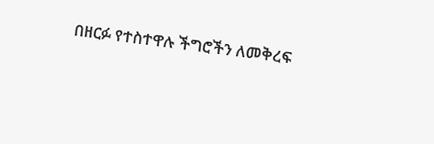በዘርፉ የተስተዋሉ ችግሮችን ለመቅረፍ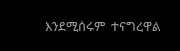እንደሚሰሩም  ተናግረዋል